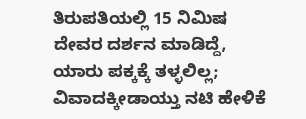ತಿರುಪತಿಯಲ್ಲಿ 15 ನಿಮಿಷ ದೇವರ ದರ್ಶನ ಮಾಡಿದ್ದೆ, ಯಾರು ಪಕ್ಕಕ್ಕೆ ತಳ್ಳಲಿಲ್ಲ; ವಿವಾದಕ್ಕೀಡಾಯ್ತು ನಟಿ ಹೇಳಿಕೆ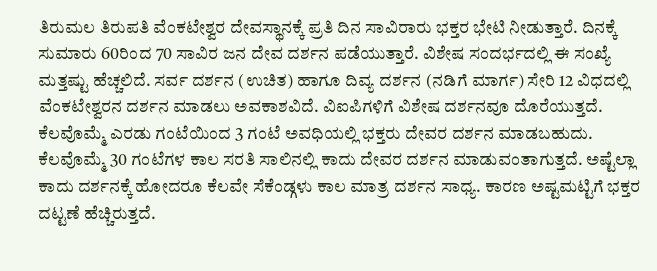ತಿರುಮಲ ತಿರುಪತಿ ವೆಂಕಟೇಶ್ವರ ದೇವಸ್ಥಾನಕ್ಕೆ ಪ್ರತಿ ದಿನ ಸಾವಿರಾರು ಭಕ್ತರ ಭೇಟಿ ನೀಡುತ್ತಾರೆ. ದಿನಕ್ಕೆ ಸುಮಾರು 60ರಿಂದ 70 ಸಾವಿರ ಜನ ದೇವ ದರ್ಶನ ಪಡೆಯುತ್ತಾರೆ. ವಿಶೇಷ ಸಂದರ್ಭದಲ್ಲಿ ಈ ಸಂಖ್ಯೆ ಮತ್ತಷ್ಟು ಹೆಚ್ಚಲಿದೆ. ಸರ್ವ ದರ್ಶನ (ಉಚಿತ) ಹಾಗೂ ದಿವ್ಯ ದರ್ಶನ (ನಡಿಗೆ ಮಾರ್ಗ) ಸೇರಿ 12 ವಿಧದಲ್ಲಿ ವೆಂಕಟೇಶ್ವರನ ದರ್ಶನ ಮಾಡಲು ಅವಕಾಶವಿದೆ. ವಿಐಪಿಗಳಿಗೆ ವಿಶೇಷ ದರ್ಶನವೂ ದೊರೆಯುತ್ತದೆ.
ಕೆಲವೊಮ್ಮೆ ಎರಡು ಗಂಟೆಯಿಂದ 3 ಗಂಟೆ ಅವಧಿಯಲ್ಲಿ ಭಕ್ತರು ದೇವರ ದರ್ಶನ ಮಾಡಬಹುದು. ಕೆಲವೊಮ್ಮೆ 30 ಗಂಟೆಗಳ ಕಾಲ ಸರತಿ ಸಾಲಿನಲ್ಲಿ ಕಾದು ದೇವರ ದರ್ಶನ ಮಾಡುವಂತಾಗುತ್ತದೆ. ಅಷ್ಟೆಲ್ಲಾ ಕಾದು ದರ್ಶನಕ್ಕೆ ಹೋದರೂ ಕೆಲವೇ ಸೆಕೆಂಡ್ಗಳು ಕಾಲ ಮಾತ್ರ ದರ್ಶನ ಸಾಧ್ಯ. ಕಾರಣ ಅಷ್ಟಮಟ್ಟಿಗೆ ಭಕ್ತರ ದಟ್ಟಣೆ ಹೆಚ್ಚಿರುತ್ತದೆ.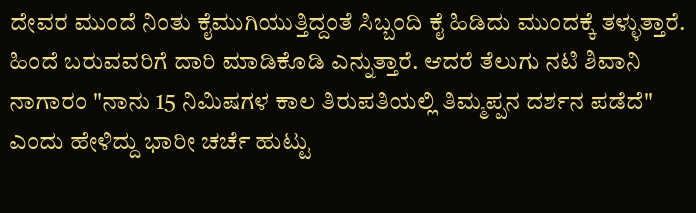ದೇವರ ಮುಂದೆ ನಿಂತು ಕೈಮುಗಿಯುತ್ತಿದ್ದಂತೆ ಸಿಬ್ಬಂದಿ ಕೈ ಹಿಡಿದು ಮುಂದಕ್ಕೆ ತಳ್ಳುತ್ತಾರೆ. ಹಿಂದೆ ಬರುವವರಿಗೆ ದಾರಿ ಮಾಡಿಕೊಡಿ ಎನ್ನುತ್ತಾರೆ. ಆದರೆ ತೆಲುಗು ನಟಿ ಶಿವಾನಿ ನಾಗಾರಂ "ನಾನು 15 ನಿಮಿಷಗಳ ಕಾಲ ತಿರುಪತಿಯಲ್ಲಿ ತಿಮ್ಮಪ್ಪನ ದರ್ಶನ ಪಡೆದೆ" ಎಂದು ಹೇಳಿದ್ದು ಭಾರೀ ಚರ್ಚೆ ಹುಟ್ಟು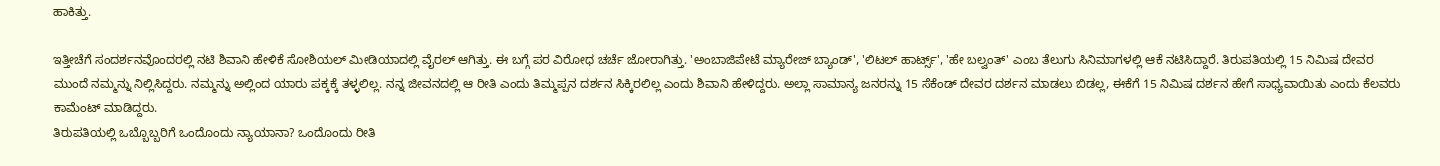ಹಾಕಿತ್ತು.

ಇತ್ತೀಚೆಗೆ ಸಂದರ್ಶನವೊಂದರಲ್ಲಿ ನಟಿ ಶಿವಾನಿ ಹೇಳಿಕೆ ಸೋಶಿಯಲ್ ಮೀಡಿಯಾದಲ್ಲಿ ವೈರಲ್ ಆಗಿತ್ತು. ಈ ಬಗ್ಗೆ ಪರ ವಿರೋಧ ಚರ್ಚೆ ಜೋರಾಗಿತ್ತು. 'ಅಂಬಾಜಿಪೇಟೆ ಮ್ಯಾರೇಜ್ ಬ್ಯಾಂಡ್', 'ಲಿಟಲ್ ಹಾರ್ಟ್ಸ್', 'ಹೇ ಬಲ್ವಂತ್' ಎಂಬ ತೆಲುಗು ಸಿನಿಮಾಗಳಲ್ಲಿ ಆಕೆ ನಟಿಸಿದ್ದಾರೆ. ತಿರುಪತಿಯಲ್ಲಿ 15 ನಿಮಿಷ ದೇವರ ಮುಂದೆ ನಮ್ಮನ್ನು ನಿಲ್ಲಿಸಿದ್ದರು. ನಮ್ಮನ್ನು ಅಲ್ಲಿಂದ ಯಾರು ಪಕ್ಕಕ್ಕೆ ತಳ್ಳಲಿಲ್ಲ. ನನ್ನ ಜೀವನದಲ್ಲಿ ಆ ರೀತಿ ಎಂದು ತಿಮ್ಮಪ್ಪನ ದರ್ಶನ ಸಿಕ್ಕಿರಲಿಲ್ಲ ಎಂದು ಶಿವಾನಿ ಹೇಳಿದ್ದರು. ಅಲ್ಲಾ ಸಾಮಾನ್ಯ ಜನರನ್ನು 15 ಸೆಕೆಂಡ್ ದೇವರ ದರ್ಶನ ಮಾಡಲು ಬಿಡಲ್ಲ, ಈಕೆಗೆ 15 ನಿಮಿಷ ದರ್ಶನ ಹೇಗೆ ಸಾಧ್ಯವಾಯಿತು ಎಂದು ಕೆಲವರು ಕಾಮೆಂಟ್ ಮಾಡಿದ್ದರು.
ತಿರುಪತಿಯಲ್ಲಿ ಒಬ್ಬೊಬ್ಬರಿಗೆ ಒಂದೊಂದು ನ್ಯಾಯಾನಾ? ಒಂದೊಂದು ರೀತಿ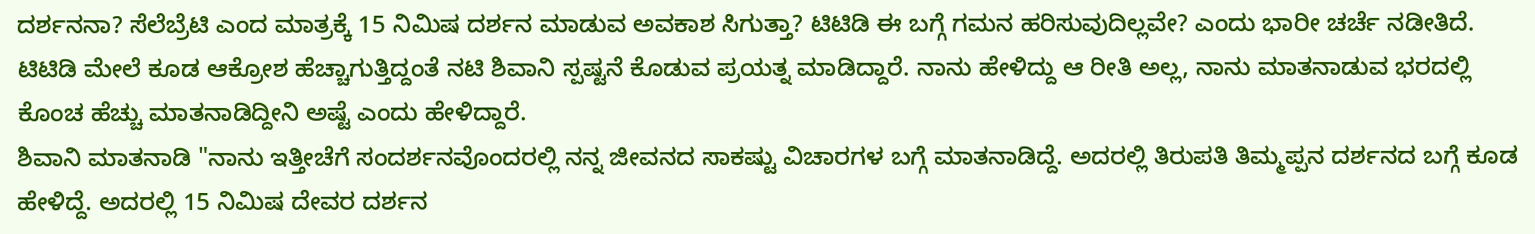ದರ್ಶನನಾ? ಸೆಲೆಬ್ರೆಟಿ ಎಂದ ಮಾತ್ರಕ್ಕೆ 15 ನಿಮಿಷ ದರ್ಶನ ಮಾಡುವ ಅವಕಾಶ ಸಿಗುತ್ತಾ? ಟಿಟಿಡಿ ಈ ಬಗ್ಗೆ ಗಮನ ಹರಿಸುವುದಿಲ್ಲವೇ? ಎಂದು ಭಾರೀ ಚರ್ಚೆ ನಡೀತಿದೆ. ಟಿಟಿಡಿ ಮೇಲೆ ಕೂಡ ಆಕ್ರೋಶ ಹೆಚ್ಚಾಗುತ್ತಿದ್ದಂತೆ ನಟಿ ಶಿವಾನಿ ಸ್ಪಷ್ಟನೆ ಕೊಡುವ ಪ್ರಯತ್ನ ಮಾಡಿದ್ದಾರೆ. ನಾನು ಹೇಳಿದ್ದು ಆ ರೀತಿ ಅಲ್ಲ, ನಾನು ಮಾತನಾಡುವ ಭರದಲ್ಲಿ ಕೊಂಚ ಹೆಚ್ಚು ಮಾತನಾಡಿದ್ದೀನಿ ಅಷ್ಟೆ ಎಂದು ಹೇಳಿದ್ದಾರೆ.
ಶಿವಾನಿ ಮಾತನಾಡಿ "ನಾನು ಇತ್ತೀಚೆಗೆ ಸಂದರ್ಶನವೊಂದರಲ್ಲಿ ನನ್ನ ಜೀವನದ ಸಾಕಷ್ಟು ವಿಚಾರಗಳ ಬಗ್ಗೆ ಮಾತನಾಡಿದ್ದೆ. ಅದರಲ್ಲಿ ತಿರುಪತಿ ತಿಮ್ಮಪ್ಪನ ದರ್ಶನದ ಬಗ್ಗೆ ಕೂಡ ಹೇಳಿದ್ದೆ. ಅದರಲ್ಲಿ 15 ನಿಮಿಷ ದೇವರ ದರ್ಶನ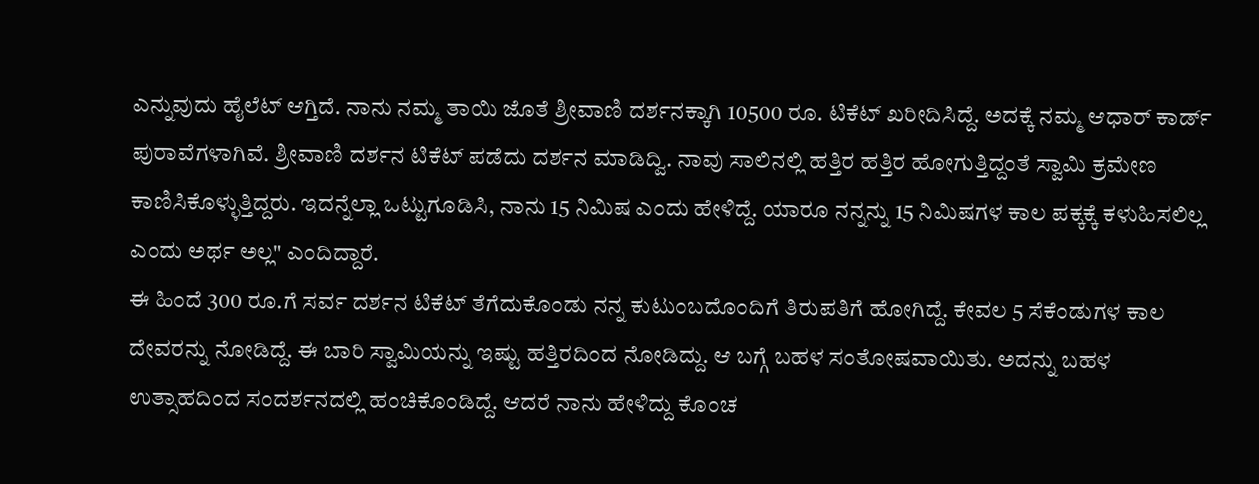ಎನ್ನುವುದು ಹೈಲೆಟ್ ಆಗ್ತಿದೆ. ನಾನು ನಮ್ಮ ತಾಯಿ ಜೊತೆ ಶ್ರೀವಾಣಿ ದರ್ಶನಕ್ಕಾಗಿ 10500 ರೂ. ಟಿಕೆಟ್ ಖರೀದಿಸಿದ್ದೆ. ಅದಕ್ಕೆ ನಮ್ಮ ಆಧಾರ್ ಕಾರ್ಡ್ ಪುರಾವೆಗಳಾಗಿವೆ. ಶ್ರೀವಾಣಿ ದರ್ಶನ ಟಿಕೆಟ್ ಪಡೆದು ದರ್ಶನ ಮಾಡಿದ್ವಿ. ನಾವು ಸಾಲಿನಲ್ಲಿ ಹತ್ತಿರ ಹತ್ತಿರ ಹೋಗುತ್ತಿದ್ದಂತೆ ಸ್ವಾಮಿ ಕ್ರಮೇಣ ಕಾಣಿಸಿಕೊಳ್ಳುತ್ತಿದ್ದರು. ಇದನ್ನೆಲ್ಲಾ ಒಟ್ಟುಗೂಡಿಸಿ, ನಾನು 15 ನಿಮಿಷ ಎಂದು ಹೇಳಿದ್ದೆ. ಯಾರೂ ನನ್ನನ್ನು 15 ನಿಮಿಷಗಳ ಕಾಲ ಪಕ್ಕಕ್ಕೆ ಕಳುಹಿಸಲಿಲ್ಲ ಎಂದು ಅರ್ಥ ಅಲ್ಲ" ಎಂದಿದ್ದಾರೆ.
ಈ ಹಿಂದೆ 300 ರೂ.ಗೆ ಸರ್ವ ದರ್ಶನ ಟಿಕೆಟ್ ತೆಗೆದುಕೊಂಡು ನನ್ನ ಕುಟುಂಬದೊಂದಿಗೆ ತಿರುಪತಿಗೆ ಹೋಗಿದ್ದೆ. ಕೇವಲ 5 ಸೆಕೆಂಡುಗಳ ಕಾಲ ದೇವರನ್ನು ನೋಡಿದ್ದೆ. ಈ ಬಾರಿ ಸ್ವಾಮಿಯನ್ನು ಇಷ್ಟು ಹತ್ತಿರದಿಂದ ನೋಡಿದ್ದು. ಆ ಬಗ್ಗೆ ಬಹಳ ಸಂತೋಷವಾಯಿತು. ಅದನ್ನು ಬಹಳ ಉತ್ಸಾಹದಿಂದ ಸಂದರ್ಶನದಲ್ಲಿ ಹಂಚಿಕೊಂಡಿದ್ದೆ. ಆದರೆ ನಾನು ಹೇಳಿದ್ದು ಕೊಂಚ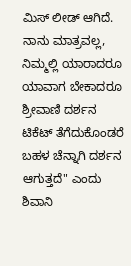ಮಿಸ್ ಲೀಡ್ ಆಗಿದೆ. ನಾನು ಮಾತ್ರವಲ್ಲ, ನಿಮ್ಮಲ್ಲಿ ಯಾರಾದರೂ ಯಾವಾಗ ಬೇಕಾದರೂ ಶ್ರೀವಾಣಿ ದರ್ಶನ ಟಿಕೆಟ್ ತೆಗೆದುಕೊಂಡರೆ ಬಹಳ ಚೆನ್ನಾಗಿ ದರ್ಶನ ಆಗುತ್ತದೆ" ಎಂದು ಶಿವಾನಿ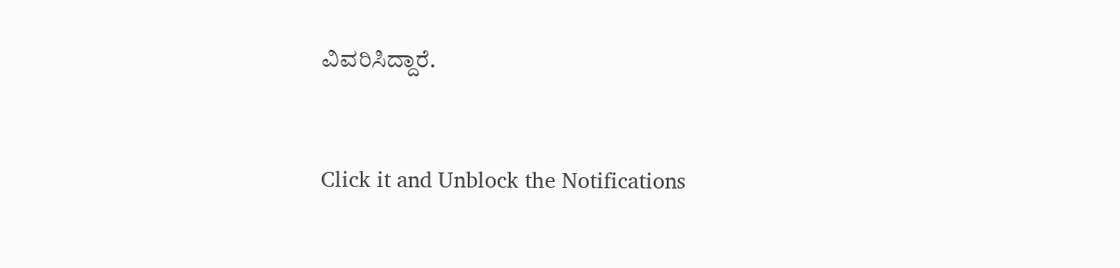ವಿವರಿಸಿದ್ದಾರೆ.


Click it and Unblock the Notifications